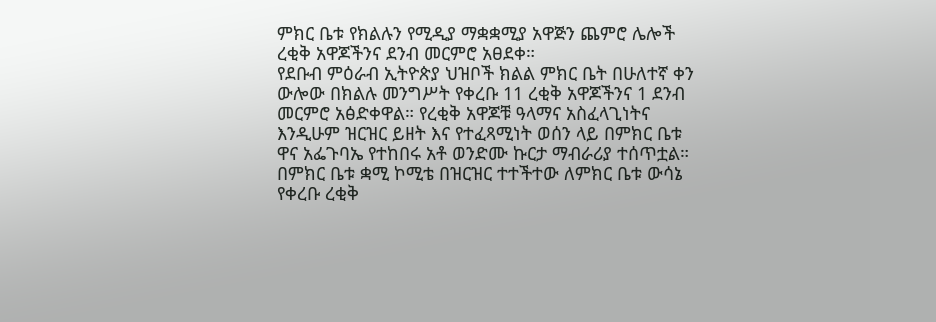ምክር ቤቱ የክልሉን የሚዲያ ማቋቋሚያ አዋጅን ጨምሮ ሌሎች ረቂቅ አዋጆችንና ደንብ መርምሮ አፀደቀ።
የደቡብ ምዕራብ ኢትዮጵያ ህዝቦች ክልል ምክር ቤት በሁለተኛ ቀን ውሎው በክልሉ መንግሥት የቀረቡ 11 ረቂቅ አዋጆችንና 1 ደንብ መርምሮ አፅድቀዋል። የረቂቅ አዋጆቹ ዓላማና አስፈላጊነትና እንዲሁም ዝርዝር ይዘት እና የተፈጻሚነት ወሰን ላይ በምክር ቤቱ ዋና አፌጉባኤ የተከበሩ አቶ ወንድሙ ኩርታ ማብራሪያ ተሰጥቷል። በምክር ቤቱ ቋሚ ኮሚቴ በዝርዝር ተተችተው ለምክር ቤቱ ውሳኔ የቀረቡ ረቂቅ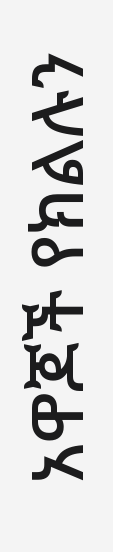አዋጆች የክልሉን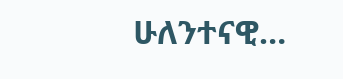ሁለንተናዊ…